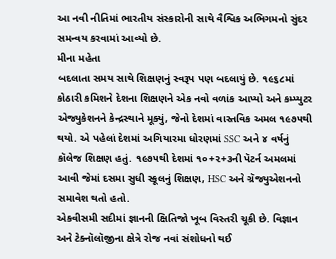આ નવી નીતિમાં ભારતીય સંસ્કારોની સાથે વૈશ્વિક અભિગમનો સુંદર સમન્વય કરવામાં આવ્યો છે.
મીના મહેતા
બદલાતા સમય સાથે શિક્ષણનું સ્વરૂપ પણ બદલાયું છે. ૧૯૬૮માં કોઠારી કમિશને દેશના શિક્ષણને એક નવો વળાંક આપ્યો અને કમ્પ્યુટર એજ્યુકેશનને કેન્દ્રસ્થાને મૂક્યું, જેનો દેશમાં વાસ્તવિક અમલ ૧૯૭૫થી થયો. એ પહેલાં દેશમાં અગિયારમા ધોરણમાં SSC અને ૪ વર્ષનું કૉલેજ શિક્ષણ હતું. ૧૯૭૫થી દેશમાં ૧૦+૨+૩ની પૅટર્ન અમલમાં આવી જેમાં દસમા સુધી સ્કૂલનું શિક્ષણ, HSC અને ગ્રૅજ્યુએશનનો સમાવેશ થતો હતો.
એકવીસમી સદીમાં જ્ઞાનની ક્ષિતિજો ખૂબ વિસ્તરી ચૂકી છે. વિજ્ઞાન અને ટેક્નૉલૉજીના ક્ષેત્રે રોજ નવાં સંશોધનો થઈ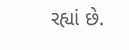રહ્યાં છે.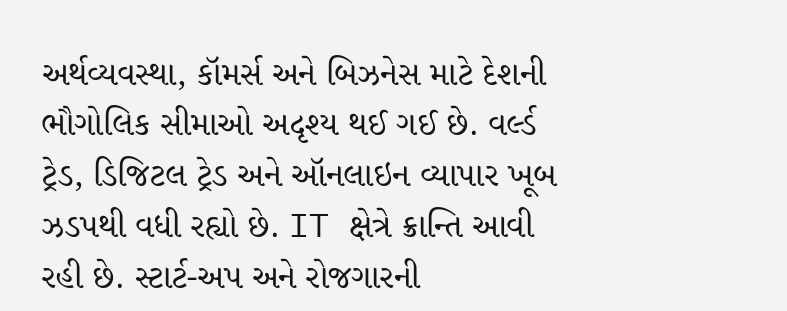અર્થવ્યવસ્થા, કૉમર્સ અને બિઝનેસ માટે દેશની ભૌગોલિક સીમાઓ અદૃશ્ય થઈ ગઈ છે. વર્લ્ડ ટ્રેડ, ડિજિટલ ટ્રેડ અને ઑનલાઇન વ્યાપાર ખૂબ ઝડપથી વધી રહ્યો છે. IT ક્ષેત્રે ક્રાન્તિ આવી રહી છે. સ્ટાર્ટ-અપ અને રોજગારની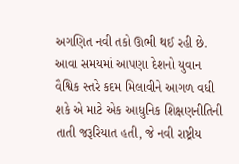અગણિત નવી તકો ઊભી થઈ રહી છે. આવા સમયમાં આપણા દેશનો યુવાન વૈશ્વિક સ્તરે કદમ મિલાવીને આગળ વધી શકે એ માટે એક આધુનિક શિક્ષણનીતિની તાતી જરૂરિયાત હતી, જે નવી રાષ્ટ્રીય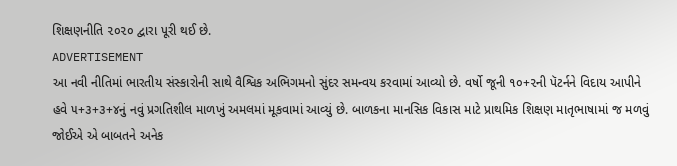શિક્ષણનીતિ ૨૦૨૦ દ્વારા પૂરી થઈ છે.
ADVERTISEMENT
આ નવી નીતિમાં ભારતીય સંસ્કારોની સાથે વૈશ્વિક અભિગમનો સુંદર સમન્વય કરવામાં આવ્યો છે. વર્ષો જૂની ૧૦+૨ની પૅટર્નને વિદાય આપીને હવે ૫+૩+૩+૪નું નવું પ્રગતિશીલ માળખું અમલમાં મૂકવામાં આવ્યું છે. બાળકના માનસિક વિકાસ માટે પ્રાથમિક શિક્ષણ માતૃભાષામાં જ મળવું જોઈએ એ બાબતને અનેક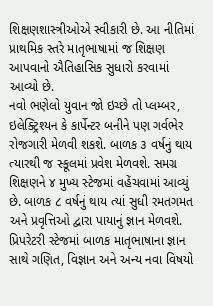શિક્ષણશાસ્ત્રીઓએ સ્વીકારી છે. આ નીતિમાં પ્રાથમિક સ્તરે માતૃભાષામાં જ શિક્ષણ આપવાનો ઐતિહાસિક સુધારો કરવામાં આવ્યો છે.
નવો ભણેલો યુવાન જો ઇચ્છે તો પ્લમ્બર, ઇલેક્ટ્રિશ્યન કે કાર્પેન્ટર બનીને પણ ગર્વભેર રોજગારી મેળવી શકશે. બાળક ૩ વર્ષનું થાય ત્યારથી જ સ્કૂલમાં પ્રવેશ મેળવશે. સમગ્ર શિક્ષણને ૪ મુખ્ય સ્ટેજમાં વહેંચવામાં આવ્યું છે. બાળક ૮ વર્ષનું થાય ત્યાં સુધી રમતગમત અને પ્રવૃત્તિઓ દ્વારા પાયાનું જ્ઞાન મેળવશે. પ્રિપરેટરી સ્ટેજમાં બાળક માતૃભાષાના જ્ઞાન સાથે ગણિત, વિજ્ઞાન અને અન્ય નવા વિષયો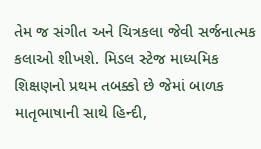તેમ જ સંગીત અને ચિત્રકલા જેવી સર્જનાત્મક કલાઓ શીખશે. મિડલ સ્ટેજ માધ્યમિક શિક્ષણનો પ્રથમ તબક્કો છે જેમાં બાળક માતૃભાષાની સાથે હિન્દી,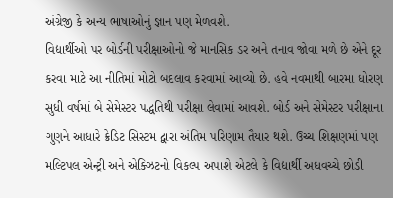અંગ્રેજી કે અન્ય ભાષાઓનું જ્ઞાન પણ મેળવશે.
વિદ્યાર્થીઓ પર બોર્ડની પરીક્ષાઓનો જે માનસિક ડર અને તનાવ જોવા મળે છે એને દૂર કરવા માટે આ નીતિમાં મોટો બદલાવ કરવામાં આવ્યો છે. હવે નવમાથી બારમા ધોરણ સુધી વર્ષમાં બે સેમેસ્ટર પદ્ધતિથી પરીક્ષા લેવામાં આવશે. બોર્ડ અને સેમેસ્ટર પરીક્ષાના ગુણને આધારે ક્રેડિટ સિસ્ટમ દ્વારા અંતિમ પરિણામ તૈયાર થશે. ઉચ્ચ શિક્ષણમાં પણ મલ્ટિપલ એન્ટ્રી અને એક્ઝિટનો વિકલ્પ અપાશે એટલે કે વિદ્યાર્થી અધવચ્ચે છોડી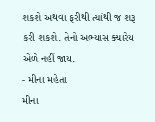શકશે અથવા ફરીથી ત્યાંથી જ શરૂ કરી શકશે. તેનો અભ્યાસ ક્યારેય એળે નહીં જાય.
- મીના મહેતા
મીના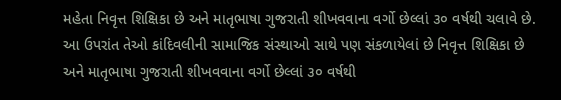મહેતા નિવૃત્ત શિક્ષિકા છે અને માતૃભાષા ગુજરાતી શીખવવાના વર્ગો છેલ્લાં ૩૦ વર્ષથી ચલાવે છે. આ ઉપરાંત તેઓ કાંદિવલીની સામાજિક સંસ્થાઓ સાથે પણ સંકળાયેલાં છે નિવૃત્ત શિક્ષિકા છે અને માતૃભાષા ગુજરાતી શીખવવાના વર્ગો છેલ્લાં ૩૦ વર્ષથી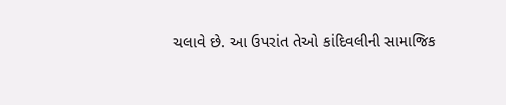ચલાવે છે. આ ઉપરાંત તેઓ કાંદિવલીની સામાજિક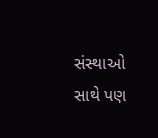સંસ્થાઓ સાથે પણ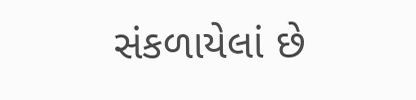સંકળાયેલાં છે